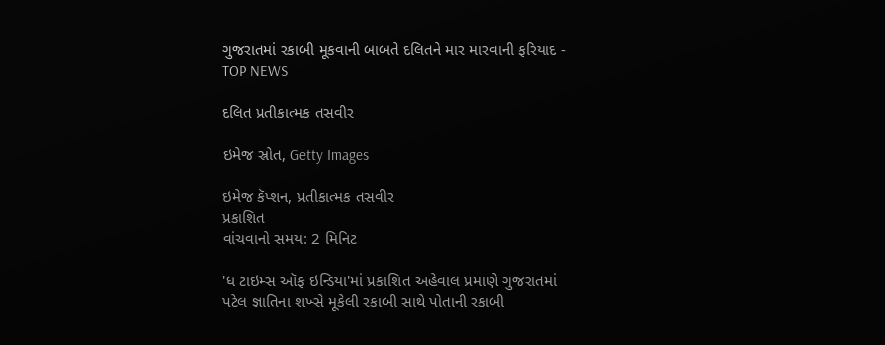ગુજરાતમાં રકાબી મૂકવાની બાબતે દલિતને માર મારવાની ફરિયાદ - TOP NEWS

દલિત પ્રતીકાત્મક તસવીર

ઇમેજ સ્રોત, Getty Images

ઇમેજ કૅપ્શન, પ્રતીકાત્મક તસવીર
પ્રકાશિત
વાંચવાનો સમય: 2 મિનિટ

'ધ ટાઇમ્સ ઑફ ઇન્ડિયા'માં પ્રકાશિત અહેવાલ પ્રમાણે ગુજરાતમાં પટેલ જ્ઞાતિના શખ્સે મૂકેલી રકાબી સાથે પોતાની રકાબી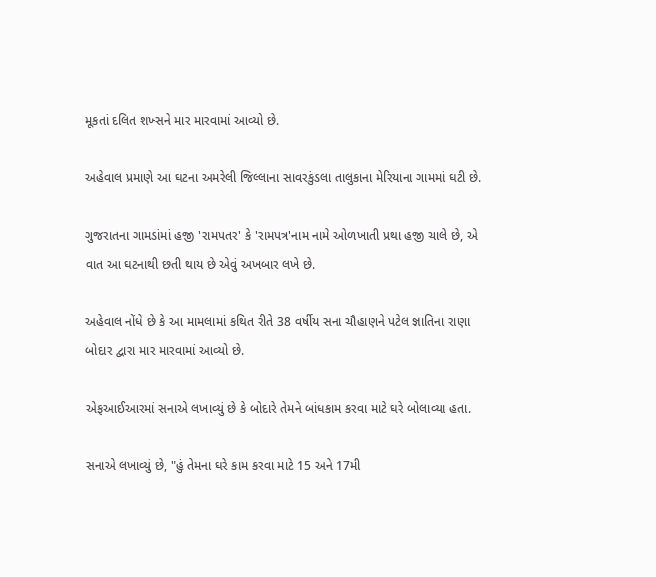મૂકતાં દલિત શખ્સને માર મારવામાં આવ્યો છે.

અહેવાલ પ્રમાણે આ ઘટના અમરેલી જિલ્લાના સાવરકુંડલા તાલુકાના મેરિયાના ગામમાં ઘટી છે.

ગુજરાતના ગામડાંમાં હજી 'રામપતર' કે 'રામપત્ર'નામ નામે ઓળખાતી પ્રથા હજી ચાલે છે, એ વાત આ ઘટનાથી છતી થાય છે એવું અખબાર લખે છે.

અહેવાલ નોંધે છે કે આ મામલામાં કથિત રીતે 38 વર્ષીય સના ચૌહાણને પટેલ જ્ઞાતિના રાણા બોદાર દ્વારા માર મારવામાં આવ્યો છે.

એફઆઈઆરમાં સનાએ લખાવ્યું છે કે બોદારે તેમને બાંધકામ કરવા માટે ઘરે બોલાવ્યા હતા.

સનાએ લખાવ્યું છે, "હું તેમના ઘરે કામ કરવા માટે 15 અને 17મી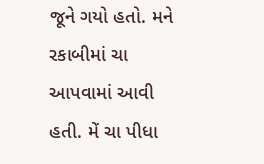જૂને ગયો હતો. મને રકાબીમાં ચા આપવામાં આવી હતી. મેં ચા પીધા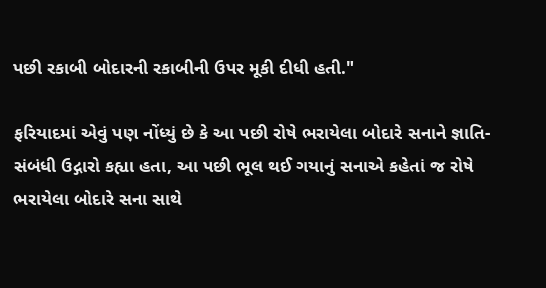પછી રકાબી બોદારની રકાબીની ઉપર મૂકી દીધી હતી."

ફરિયાદમાં એવું પણ નોંધ્યું છે કે આ પછી રોષે ભરાયેલા બોદારે સનાને જ્ઞાતિ-સંબંધી ઉદ્ગારો કહ્યા હતા, આ પછી ભૂલ થઈ ગયાનું સનાએ કહેતાં જ રોષે ભરાયેલા બોદારે સના સાથે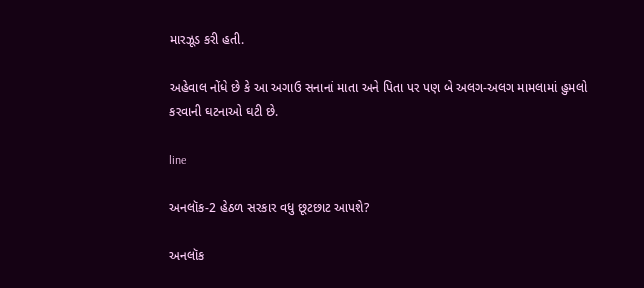મારઝૂડ કરી હતી.

અહેવાલ નોંધે છે કે આ અગાઉ સનાનાં માતા અને પિતા પર પણ બે અલગ-અલગ મામલામાં હુમલો કરવાની ઘટનાઓ ઘટી છે.

line

અનલૉક-2 હેઠળ સરકાર વધુ છૂટછાટ આપશે?

અનલૉક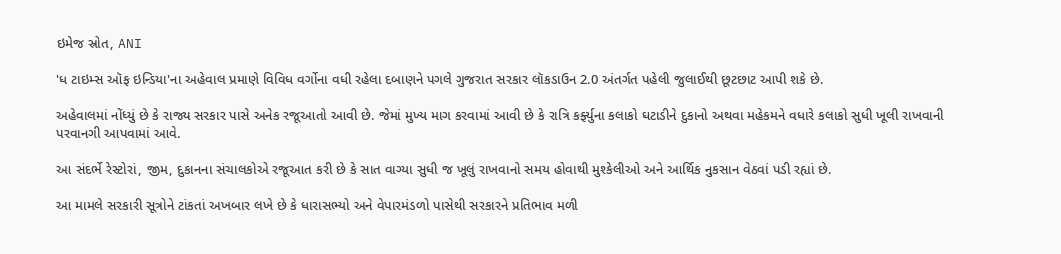ઇમેજ સ્રોત, ANI

'ધ ટાઇમ્સ ઑફ ઇન્ડિયા'ના અહેવાલ પ્રમાણે વિવિધ વર્ગોના વધી રહેલા દબાણને પગલે ગુજરાત સરકાર લૉકડાઉન 2.0 અંતર્ગત પહેલી જુલાઈથી છૂટછાટ આપી શકે છે.

અહેવાલમાં નોંધ્યું છે કે રાજ્ય સરકાર પાસે અનેક રજૂઆતો આવી છે. જેમાં મુખ્ય માગ કરવામાં આવી છે કે રાત્રિ કર્ફ્યુના કલાકો ઘટાડીને દુકાનો અથવા મહેકમને વધારે કલાકો સુધી ખૂલી રાખવાની પરવાનગી આપવામાં આવે.

આ સંદર્ભે રેસ્ટોરાં, જીમ, દુકાનના સંચાલકોએ રજૂઆત કરી છે કે સાત વાગ્યા સુધી જ ખૂલું રાખવાનો સમય હોવાથી મુશ્કેલીઓ અને આર્થિક નુકસાન વેઠવાં પડી રહ્યાં છે.

આ મામલે સરકારી સૂત્રોને ટાંકતાં અખબાર લખે છે કે ધારાસભ્યો અને વેપારમંડળો પાસેથી સરકારને પ્રતિભાવ મળી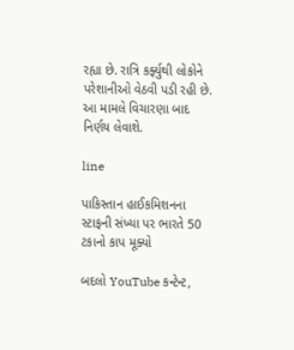રહ્યા છે. રાત્રિ કર્ફ્યુથી લોકોને પરેશાનીઓ વેઠવી પડી રહી છે. આ મામલે વિચારણા બાદ નિર્ણય લેવાશે.

line

પાકિસ્તાન હાઈકમિશનના સ્ટાફની સંખ્યા પર ભારતે 50 ટકાનો કાપ મૂક્યો

બદલો YouTube કન્ટેન્ટ,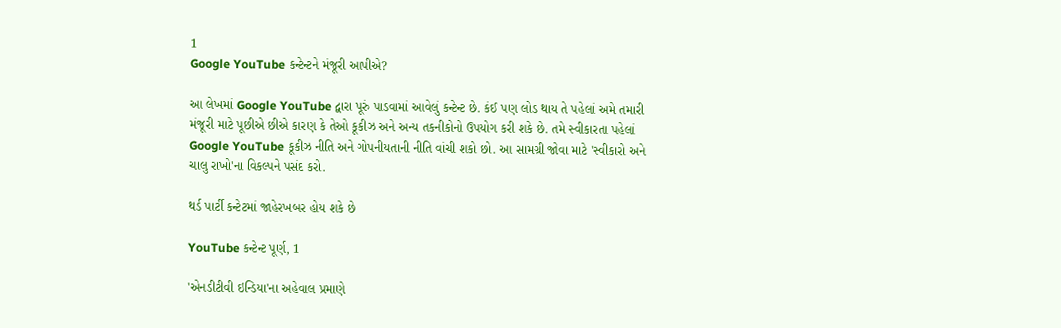1
Google YouTube કન્ટેન્ટને મંજૂરી આપીએ?

આ લેખમાં Google YouTube દ્વારા પૂરું પાડવામાં આવેલું કન્ટેન્ટ છે. કંઈ પણ લોડ થાય તે પહેલાં અમે તમારી મંજૂરી માટે પૂછીએ છીએ કારણ કે તેઓ કૂકીઝ અને અન્ય તકનીકોનો ઉપયોગ કરી શકે છે. તમે સ્વીકારતા પહેલાં Google YouTube કૂકીઝ નીતિ અને ગોપનીયતાની નીતિ વાંચી શકો છો. આ સામગ્રી જોવા માટે 'સ્વીકારો અને ચાલુ રાખો'ના વિકલ્પને પસંદ કરો.

થર્ડ પાર્ટી કન્ટેટમાં જાહેરખબર હોય શકે છે

YouTube કન્ટેન્ટ પૂર્ણ, 1

'એનડીટીવી ઇન્ડિયા'ના અહેવાલ પ્રમાણે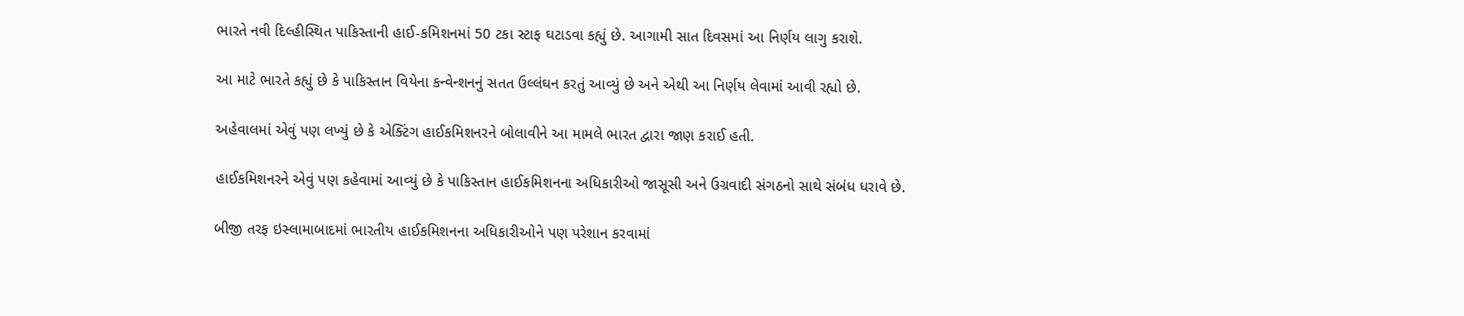ભારતે નવી દિલ્હીસ્થિત પાકિસ્તાની હાઈ-કમિશનમાં 50 ટકા સ્ટાફ ઘટાડવા કહ્યું છે. આગામી સાત દિવસમાં આ નિર્ણય લાગુ કરાશે.

આ માટે ભારતે કહ્યું છે કે પાકિસ્તાન વિયેના કન્વેન્શનનું સતત ઉલ્લંઘન કરતું આવ્યું છે અને એથી આ નિર્ણય લેવામાં આવી રહ્યો છે.

અહેવાલમાં એવું પણ લખ્યું છે કે એક્ટિંગ હાઈકમિશનરને બોલાવીને આ મામલે ભારત દ્વારા જાણ કરાઈ હતી.

હાઈકમિશનરને એવું પણ કહેવામાં આવ્યું છે કે પાકિસ્તાન હાઈકમિશનના અધિકારીઓ જાસૂસી અને ઉગ્રવાદી સંગઠનો સાથે સંબંધ ધરાવે છે.

બીજી તરફ ઇસ્લામાબાદમાં ભારતીય હાઈકમિશનના અધિકારીઓને પણ પરેશાન કરવામાં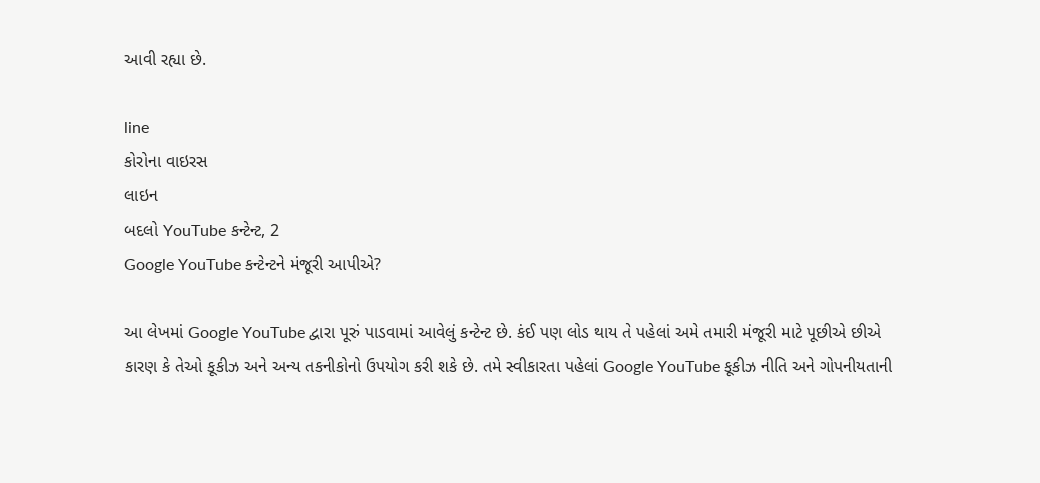આવી રહ્યા છે.

line
કોરોના વાઇરસ
લાઇન
બદલો YouTube કન્ટેન્ટ, 2
Google YouTube કન્ટેન્ટને મંજૂરી આપીએ?

આ લેખમાં Google YouTube દ્વારા પૂરું પાડવામાં આવેલું કન્ટેન્ટ છે. કંઈ પણ લોડ થાય તે પહેલાં અમે તમારી મંજૂરી માટે પૂછીએ છીએ કારણ કે તેઓ કૂકીઝ અને અન્ય તકનીકોનો ઉપયોગ કરી શકે છે. તમે સ્વીકારતા પહેલાં Google YouTube કૂકીઝ નીતિ અને ગોપનીયતાની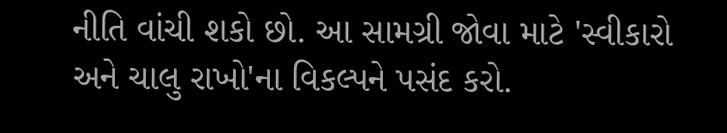નીતિ વાંચી શકો છો. આ સામગ્રી જોવા માટે 'સ્વીકારો અને ચાલુ રાખો'ના વિકલ્પને પસંદ કરો.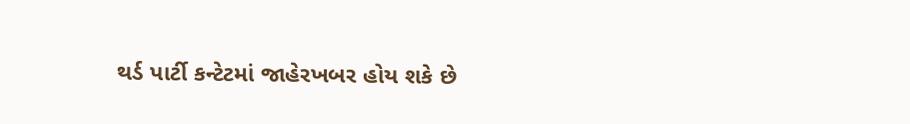થર્ડ પાર્ટી કન્ટેટમાં જાહેરખબર હોય શકે છે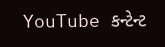YouTube કન્ટેન્ટ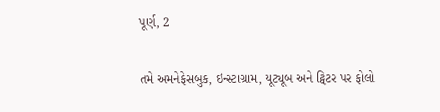પૂર્ણ, 2

તમે અમનેફેસબુક, ઇન્સ્ટાગ્રામ, યૂટ્યૂબ અને ટ્વિટર પર ફોલો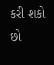કરી શકો છો